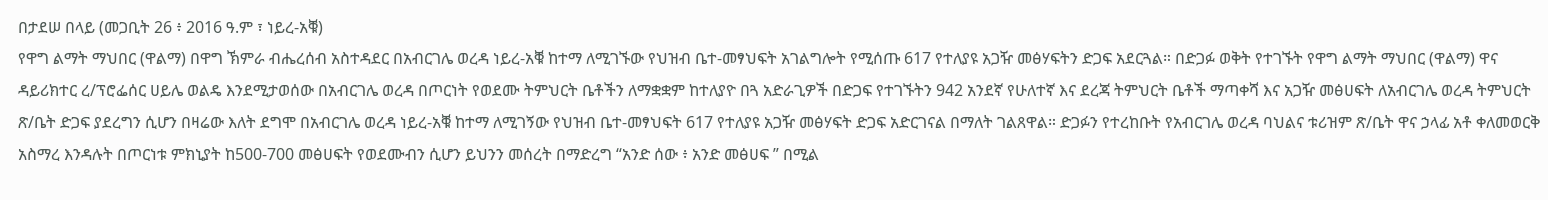በታደሠ በላይ (መጋቢት 26 ፥ 2016 ዓ.ም ፣ ነይረ-አቑ)
የዋግ ልማት ማህበር (ዋልማ) በዋግ ኽምራ ብሔረሰብ አስተዳደር በአብርገሌ ወረዳ ነይረ-አቑ ከተማ ለሚገኙው የህዝብ ቤተ-መፃህፍት አገልግሎት የሚሰጡ 617 የተለያዩ አጋዥ መፅሃፍትን ድጋፍ አደርጓል። በድጋፉ ወቅት የተገኙት የዋግ ልማት ማህበር (ዋልማ) ዋና ዳይሪክተር ረ/ፕሮፌሰር ሀይሌ ወልዴ እንደሚታወሰው በአብርገሌ ወረዳ በጦርነት የወደሙ ትምህርት ቤቶችን ለማቋቋም ከተለያዮ በጓ አድራጊዎች በድጋፍ የተገኙትን 942 አንደኛ የሁለተኛ እና ደረጃ ትምህርት ቤቶች ማጣቀሻ እና አጋዥ መፅሀፍት ለአብርገሌ ወረዳ ትምህርት ጽ/ቤት ድጋፍ ያደረግን ሲሆን በዛሬው እለት ደግሞ በአብርገሌ ወረዳ ነይረ-አቑ ከተማ ለሚገኝው የህዝብ ቤተ-መፃህፍት 617 የተለያዩ አጋዥ መፅሃፍት ድጋፍ አድርገናል በማለት ገልጸዋል። ድጋፉን የተረከቡት የአብርገሌ ወረዳ ባህልና ቱሪዝም ጽ/ቤት ዋና ኃላፊ አቶ ቀለመወርቅ አስማረ እንዳሉት በጦርነቱ ምክኒያት ከ500-700 መፅሀፍት የወደሙብን ሲሆን ይህንን መሰረት በማድረግ “አንድ ሰው ፥ አንድ መፅሀፍ ” በሚል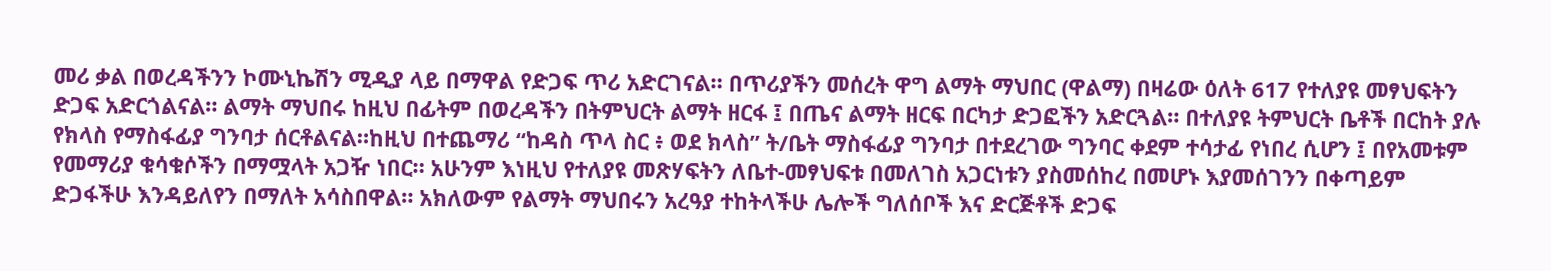መሪ ቃል በወረዳችንን ኮሙኒኬሽን ሚዲያ ላይ በማዋል የድጋፍ ጥሪ አድርገናል። በጥሪያችን መሰረት ዋግ ልማት ማህበር (ዋልማ) በዛሬው ዕለት 617 የተለያዩ መፃህፍትን ድጋፍ አድርጎልናል። ልማት ማህበሩ ከዚህ በፊትም በወረዳችን በትምህርት ልማት ዘርፋ ፤ በጤና ልማት ዘርፍ በርካታ ድጋፎችን አድርጓል። በተለያዩ ትምህርት ቤቶች በርከት ያሉ የክላስ የማስፋፊያ ግንባታ ሰርቶልናል።ከዚህ በተጨማሪ “ከዳስ ጥላ ስር ፥ ወደ ክላስ” ት/ቤት ማስፋፊያ ግንባታ በተደረገው ግንባር ቀደም ተሳታፊ የነበረ ሲሆን ፤ በየአመቱም የመማሪያ ቁሳቁሶችን በማሟላት አጋዥ ነበር። አሁንም እነዚህ የተለያዩ መጽሃፍትን ለቤተ-መፃህፍቱ በመለገስ አጋርነቱን ያስመሰከረ በመሆኑ እያመሰገንን በቀጣይም ድጋፋችሁ እንዳይለየን በማለት አሳስበዋል። አክለውም የልማት ማህበሩን አረዓያ ተከትላችሁ ሌሎች ግለሰቦች እና ድርጅቶች ድጋፍ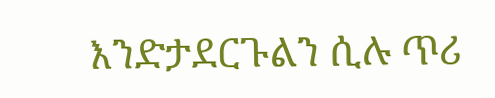እንድታደርጉልን ሲሉ ጥሪ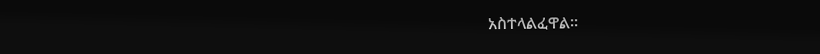አስተላልፈዋል።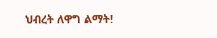ህብረት ለዋግ ልማት!